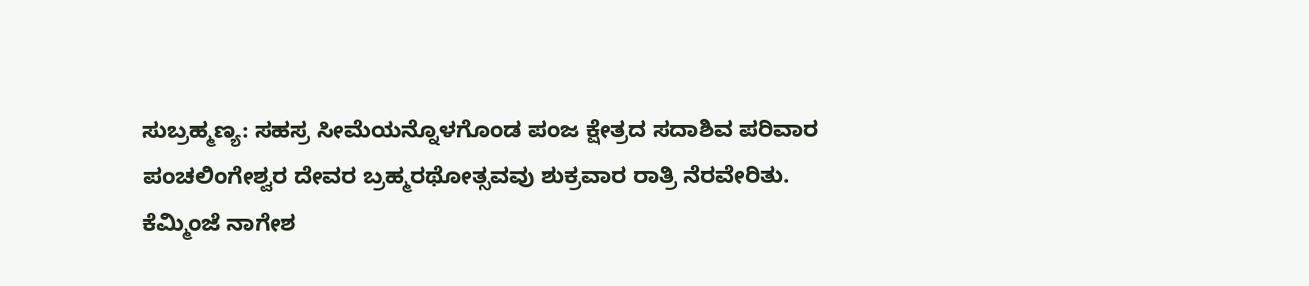ಸುಬ್ರಹ್ಮಣ್ಯ: ಸಹಸ್ರ ಸೀಮೆಯನ್ನೊಳಗೊಂಡ ಪಂಜ ಕ್ಷೇತ್ರದ ಸದಾಶಿವ ಪರಿವಾರ ಪಂಚಲಿಂಗೇಶ್ವರ ದೇವರ ಬ್ರಹ್ಮರಥೋತ್ಸವವು ಶುಕ್ರವಾರ ರಾತ್ರಿ ನೆರವೇರಿತು.
ಕೆಮ್ಮಿಂಜೆ ನಾಗೇಶ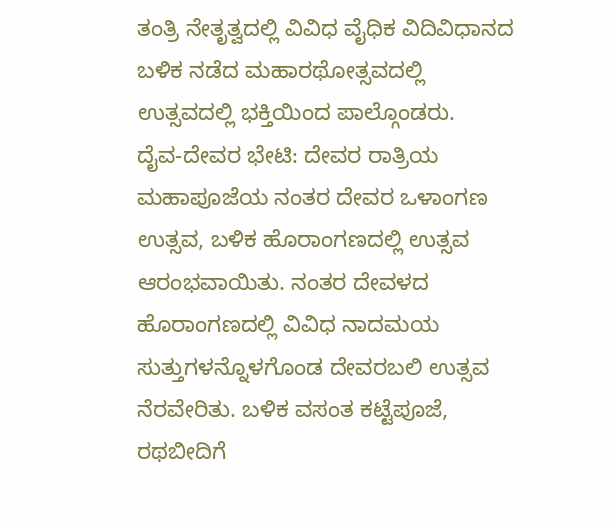ತಂತ್ರಿ ನೇತೃತ್ವದಲ್ಲಿ ವಿವಿಧ ವೈಧಿಕ ವಿದಿವಿಧಾನದ ಬಳಿಕ ನಡೆದ ಮಹಾರಥೋತ್ಸವದಲ್ಲಿ ಉತ್ಸವದಲ್ಲಿ ಭಕ್ತಿಯಿಂದ ಪಾಲ್ಗೊಂಡರು.
ದೈವ-ದೇವರ ಭೇಟಿ: ದೇವರ ರಾತ್ರಿಯ ಮಹಾಪೂಜೆಯ ನಂತರ ದೇವರ ಒಳಾಂಗಣ ಉತ್ಸವ, ಬಳಿಕ ಹೊರಾಂಗಣದಲ್ಲಿ ಉತ್ಸವ ಆರಂಭವಾಯಿತು. ನಂತರ ದೇವಳದ ಹೊರಾಂಗಣದಲ್ಲಿ ವಿವಿಧ ನಾದಮಯ ಸುತ್ತುಗಳನ್ನೊಳಗೊಂಡ ದೇವರಬಲಿ ಉತ್ಸವ ನೆರವೇರಿತು. ಬಳಿಕ ವಸಂತ ಕಟ್ಟೆಪೂಜೆ, ರಥಬೀದಿಗೆ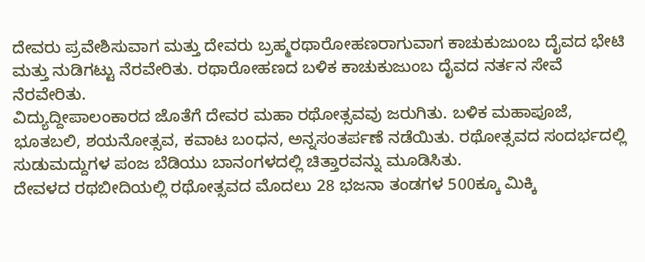ದೇವರು ಪ್ರವೇಶಿಸುವಾಗ ಮತ್ತು ದೇವರು ಬ್ರಹ್ಮರಥಾರೋಹಣರಾಗುವಾಗ ಕಾಚುಕುಜುಂಬ ದೈವದ ಭೇಟಿ ಮತ್ತು ನುಡಿಗಟ್ಟು ನೆರವೇರಿತು. ರಥಾರೋಹಣದ ಬಳಿಕ ಕಾಚುಕುಜುಂಬ ದೈವದ ನರ್ತನ ಸೇವೆ ನೆರವೇರಿತು.
ವಿದ್ಯುದ್ದೀಪಾಲಂಕಾರದ ಜೊತೆಗೆ ದೇವರ ಮಹಾ ರಥೋತ್ಸವವು ಜರುಗಿತು. ಬಳಿಕ ಮಹಾಪೂಜೆ, ಭೂತಬಲಿ, ಶಯನೋತ್ಸವ, ಕವಾಟ ಬಂಧನ, ಅನ್ನಸಂತರ್ಪಣೆ ನಡೆಯಿತು. ರಥೋತ್ಸವದ ಸಂದರ್ಭದಲ್ಲಿ ಸುಡುಮದ್ದುಗಳ ಪಂಜ ಬೆಡಿಯು ಬಾನಂಗಳದಲ್ಲಿ ಚಿತ್ತಾರವನ್ನು ಮೂಡಿಸಿತು.
ದೇವಳದ ರಥಬೀದಿಯಲ್ಲಿ ರಥೋತ್ಸವದ ಮೊದಲು 28 ಭಜನಾ ತಂಡಗಳ 500ಕ್ಕೂ ಮಿಕ್ಕಿ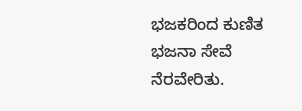ಭಜಕರಿಂದ ಕುಣಿತ ಭಜನಾ ಸೇವೆ ನೆರವೇರಿತು.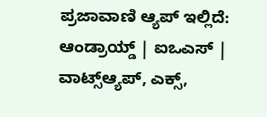ಪ್ರಜಾವಾಣಿ ಆ್ಯಪ್ ಇಲ್ಲಿದೆ: ಆಂಡ್ರಾಯ್ಡ್ | ಐಒಎಸ್ | ವಾಟ್ಸ್ಆ್ಯಪ್, ಎಕ್ಸ್,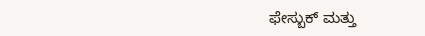ಫೇಸ್ಬುಕ್ ಮತ್ತು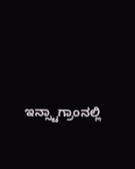ಇನ್ಸ್ಟಾಗ್ರಾಂನಲ್ಲಿ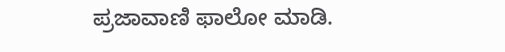ಪ್ರಜಾವಾಣಿ ಫಾಲೋ ಮಾಡಿ.